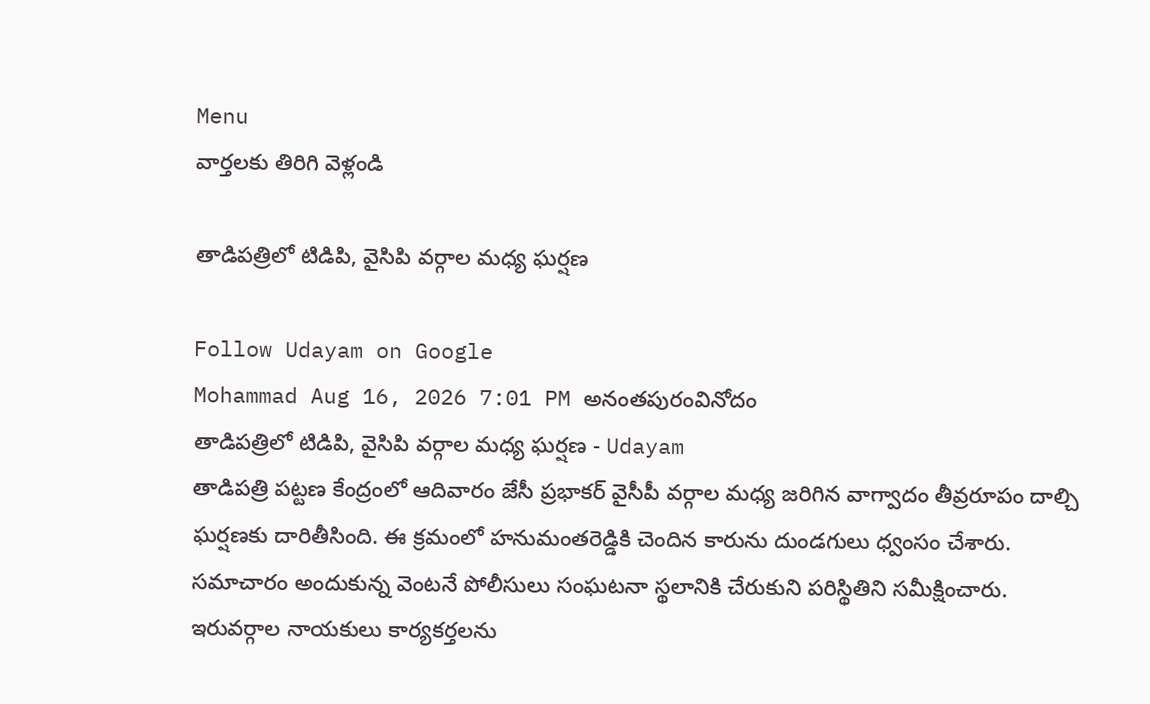Menu
వార్తలకు తిరిగి వెళ్లండి

తాడిపత్రిలో టిడిపి, వైసిపి వర్గాల మధ్య ఘర్షణ

Follow Udayam on Google
Mohammad Aug 16, 2026 7:01 PM అనంతపురంవినోదం
తాడిపత్రిలో టిడిపి, వైసిపి వర్గాల మధ్య ఘర్షణ - Udayam
తాడిపత్రి పట్టణ కేంద్రంలో ఆదివారం జేసీ ప్రభాకర్ వైసీపీ వర్గాల మధ్య జరిగిన వాగ్వాదం తీవ్రరూపం దాల్చి ఘర్షణకు దారితీసింది. ఈ క్రమంలో హనుమంతరెడ్డికి చెందిన కారును దుండగులు ధ్వంసం చేశారు. సమాచారం అందుకున్న వెంటనే పోలీసులు సంఘటనా స్థలానికి చేరుకుని పరిస్థితిని సమీక్షించారు. ఇరువర్గాల నాయకులు కార్యకర్తలను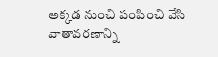అక్కడ నుంచి పంపించి వేసి వాతావరణాన్ని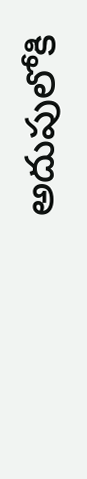అదుపులోకి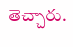తెచ్చారు.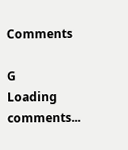Comments

G
Loading comments...